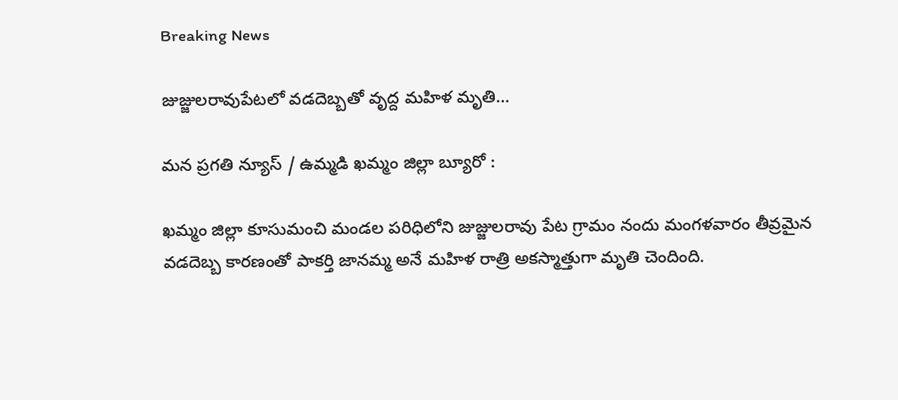Breaking News

జుజ్జులరావుపేటలో వడదెబ్బతో వృద్ద మహిళ మృతి…

మన ప్రగతి న్యూస్ / ఉమ్మడి ఖమ్మం జిల్లా బ్యూరో :

ఖమ్మం జిల్లా కూసుమంచి మండల పరిధిలోని జుజ్జులరావు పేట గ్రామం నందు మంగళవారం తీవ్రమైన వడదెబ్బ కారణంతో పాకర్తి జానమ్మ అనే మహిళ రాత్రి అకస్మాత్తుగా మృతి చెందింది.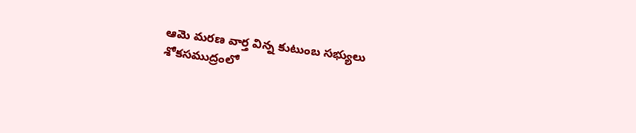ఆమె మరణ వార్త విన్న కుటుంబ సభ్యులు శోకసముద్రంలో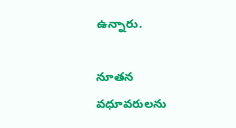ఉన్నారు.

నూతన వధూవరులను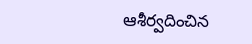ఆశీర్వదించిన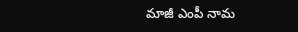మాజీ ఎంపీ నామ